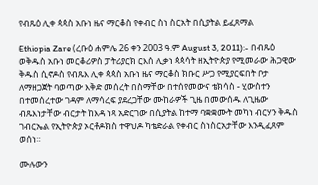የብጹዕ ሊቀ ጳጳስ አቡነ ዜና ማርቆስ የቀብር ስነ ስርአት በሲያትል ይፈጸማል

Ethiopia Zare (ረቡዕ ሐምሌ 26 ቀን 2003 ዓ.ም August 3, 2011):- በብጹዕ ወቅዱስ አቡነ መርቆሪዎስ ፓትሪያርክ ርእሰ ሊቃነ ጳጳሳት ዘኢትዮጵያ የሚመራው ሕጋዊው ቅዱስ ሲኖዶስ የብጹእ ሊቀ ጳጳስ አቡነ ዜና ማርቆስ ክቡር ሥጋ የሚያርፍበት ቦታ ለማዘጋጀት ባወጣው እቅድ መሰረት በስማቸው በተሰየመውና ቴክሳስ - ሂውስተን በተመሰረተው ገዳም ለማሳረፍ ያደረጋቸው ሙከራዎች ጊዜ በመውሰዱ ለጊዜው ብጹእነታቸው ብርታት ከእዳ ነጻ አድርገው በሲያትል ከተማ ባቋቋሙት መካነ ብርሃን ቅዱስ ገብርኤል የኢትዮጵያ ኦርቶዶክስ ተዋህዶ ካቴድራል የቀብር ስነስርአታቸው እንዲፈጸም ወሰነ።

ሙሉውን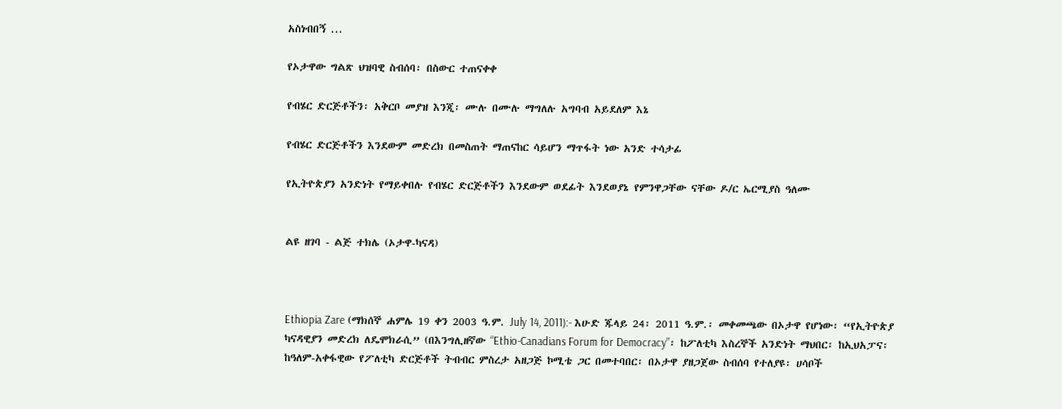አስነብበኝ ...

የኦታዋው ግልጽ ህዝባዊ ስብሰባ፡ በስውር ተጠናቀቀ

የብሄር ድርጅቶችን፡ አቅርቦ መያዝ እንጂ፡ ሙሉ በሙሉ ማግለሉ አግባብ አይደለም እኔ

የብሄር ድርጅቶችን እንደውም መድረክ በመስጠት ማጠናከር ሳይሆን ማጥፋት ነው አንድ ተሳታፊ

የኢትዮጵያን አንድነት የማይቀበሉ የብሄር ድርጅቶችን እንደውም ወደፊት እንደወያኔ የምንዋጋቸው ናቸው ዶ/ር ኤርሚያስ ዓለሙ


ልዩ ዘገባ - ልጅ ተክሌ (ኦታዋ-ካናዳ)



Ethiopia Zare (ማክሰኞ ሐምሌ 19 ቀን 2003 ዓ.ም. July 14, 2011):- እሁድ ጁላይ 24፡ 2011 ዓ.ም.፡ መቀመጫው በኦታዋ የሆነው፡ “የኢትዮጵያ ካናዳዊያን መድረክ ለዴሞክራሲ” (በእንግሊዘኛው “Ethio-Canadians Forum for Democracy”፡ ከፖለቲካ እስረኞች አንድነት ማህበር፡ ከኢህአፓና፡ ከዓለም-አቀፋዊው የፖለቲካ ድርጅቶች ትብብር ምስረታ አዘጋጅ ኮሚቴ ጋር በመተባበር፡ በኦታዋ ያዘጋጀው ስብሰባ የተለያዩ፡ ሀሳቦች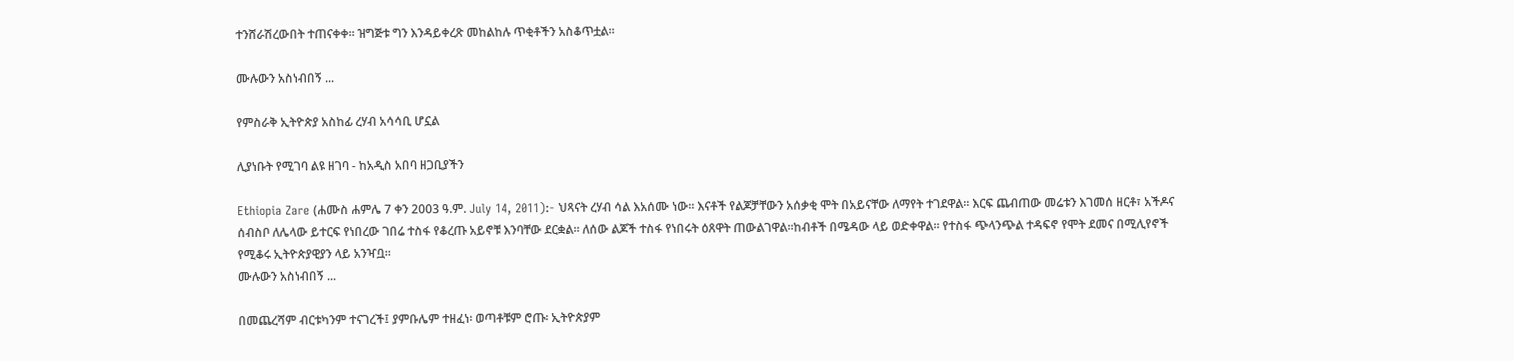ተንሸራሽረውበት ተጠናቀቀ። ዝግጅቱ ግን እንዳይቀረጽ መከልከሉ ጥቂቶችን አስቆጥቷል።

ሙሉውን አስነብበኝ ...

የምስራቅ ኢትዮጵያ አስከፊ ረሃብ አሳሳቢ ሆኗል

ሊያነቡት የሚገባ ልዩ ዘገባ - ከአዲስ አበባ ዘጋቢያችን

Ethiopia Zare (ሐሙስ ሐምሌ 7 ቀን 2003 ዓ.ም. July 14, 2011):- ህጻናት ረሃብ ሳል እአሰሙ ነው። እናቶች የልጆቻቸውን አሰቃቂ ሞት በአይናቸው ለማየት ተገደዋል። እርፍ ጨብጠው መሬቱን እገመሰ ዘርቶ፣ አችዶና ሰብስቦ ለሌላው ይተርፍ የነበረው ገበሬ ተስፋ የቆረጡ አይኖቹ እንባቸው ደርቋል። ለሰው ልጆች ተስፋ የነበሩት ዕጸዋት ጠውልገዋል።ከብቶች በሜዳው ላይ ወድቀዋል። የተስፋ ጭላንጭል ተዳፍኖ የሞት ደመና በሚሊየኖች የሚቆሩ ኢትዮጵያዊያን ላይ አንዣቧ።
ሙሉውን አስነብበኝ ...

በመጨረሻም ብርቱካንም ተናገረች፤ ያምቡሌም ተዘፈነ፡ ወጣቶቹም ሮጡ፡ ኢትዮጵያም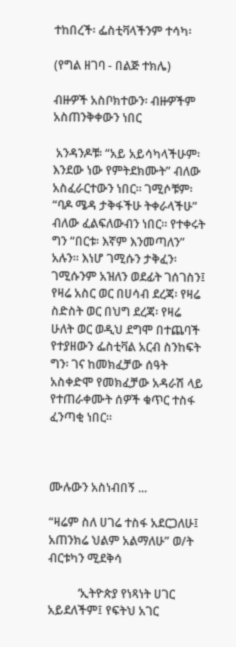ተከበረች፡ ፌስቲቫላችንም ተሳካ፡

(የግል ዘገባ - በልጅ ተክሌ)

ብዙዎች አስቦክተውን፡ ብዙዎችም አስጠንቅቀውን ነበር

 አንዳንዶቹ፡ “አይ አይሳካላችሁም፡ እንደው ነው የምትደክሙት” ብለው አስፈራርተውን ነበር። ገሚሶቹም፡ “ባዶ ሜዳ ታቅፋችሁ ትቀራላችሁ” ብለው ፈልፍለውብን ነበር። የተቀሩት ግን “በርቱ፡ እኛም እንመጣለን” አሉን። እነሆ ገሚሱን ታቅፈን፡ ገሚሱንም አዝለን ወደፊት ገሰገስን፤ የዛሬ አስር ወር በሀሳብ ደረጃ፡ የዛሬ ስድስት ወር በህግ ደረጃ፡ የዛሬ ሁለት ወር ወዲህ ደግሞ በተጨባች የተያዘውን ፌስቲቫል አርብ ስንከፍት ግን፡ ገና ከመክፈቻው ሰዓት አስቀድሞ የመክፈቻው አዳራሽ ላይ የተጠራቀሙት ሰዎች ቁጥር ተስፋ ፈንጣቂ ነበር።



ሙሉውን አስነብበኝ ...

“ዛሬም ስለ ሀገሬ ተስፋ አደርጋለሁ፤ አጠንክሬ ህልም አልማለሁ” ወ/ት ብርቱካን ሚደቅሳ

          ‘ኢትዮጵያ የነጻነት ሀገር አይደለችም፤ የፍትህ አገር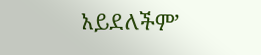አይደለችም’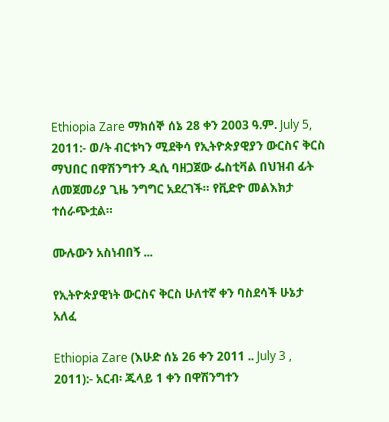Ethiopia Zare ማክሰኞ ሰኔ 28 ቀን 2003 ዓ.ም. July 5, 2011:- ወ/ት ብርቱካን ሚደቅሳ የኢትዮጵያዊያን ውርስና ቅርስ ማህበር በዋሽንግተን ዲሲ ባዘጋጀው ፌስቲቫል በህዝብ ፊት ለመጀመሪያ ጊዜ ንግግር አደረገች። የቪድዮ መልእክታ ተሰራጭቷል።

ሙሉውን አስነብበኝ ...

የኢትዮጵያዊነት ውርስና ቅርስ ሁለተኛ ቀን ባስደሳች ሁኔታ አለፈ

Ethiopia Zare (እሁድ ሰኔ 26 ቀን 2011 .. July 3 , 2011):- አርብ፡ ጁላይ 1 ቀን በዋሽንግተን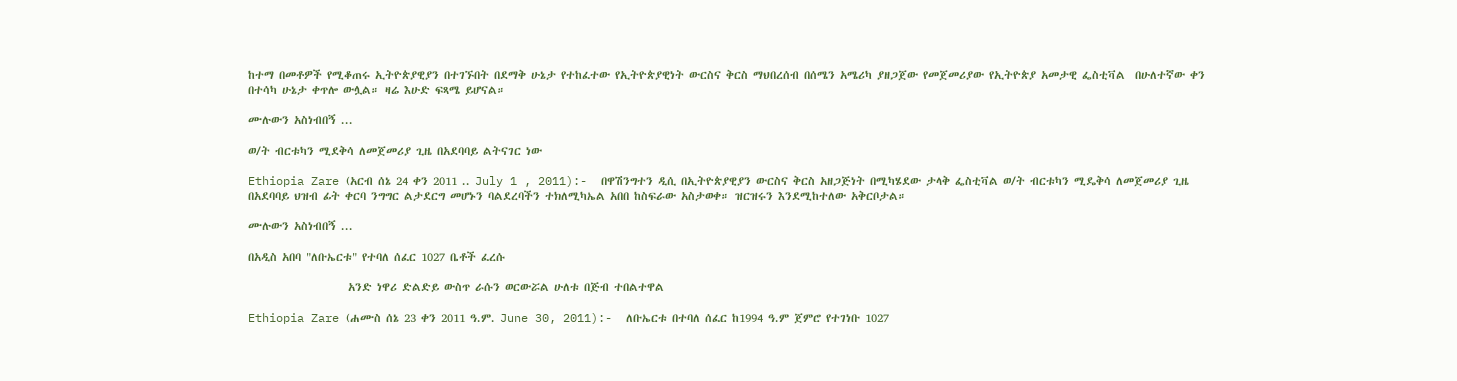ከተማ በመቶዎች የሚቆጠሩ ኢትዮጵያዊያን በተገኙበት በደማቅ ሁኔታ የተከፈተው የኢትዮጵያዊነት ውርስና ቅርስ ማህበረሰብ በሰሜን አሜሪካ ያዘጋጀው የመጀመሪያው የኢትዮጵያ አመታዊ ፌስቲቫል  በሁለተኛው ቀን በተሳካ ሁኔታ ቀጥሎ ውሏል። ዛሬ እሁድ ፍጻሜ ይሆናል።

ሙሉውን አስነብበኝ ...

ወ/ት ብርቱካን ሚደቅሳ ለመጀመሪያ ጊዜ በአደባባይ ልትናገር ነው

Ethiopia Zare (አርብ ሰኔ 24 ቀን 2011 .. July 1 , 2011):-  በዋሽንግተን ዲሲ በኢትዮጵያዊያን ውርስና ቅርስ አዘጋጅነት በሚካሄደው ታላቅ ፌስቲቫል ወ/ት ብርቱካን ሚዴቅሳ ለመጀመሪያ ጊዜ በአደባባይ ህዝብ ፊት ቀርባ ንግግር ልታደርግ መሆኑን ባልደረባችን ተክለሚካኤል አበበ ከስፍራው አስታወቀ። ዝርዝሩን እንደሚከተለው አቅርቦታል።

ሙሉውን አስነብበኝ ...

በአዲስ አበባ "ለቡኤርቱ" የተባለ ሰፈር 1027 ቤቶች ፈረሱ

                    አንድ ነዋሪ ድልድይ ውስጥ ራሱን ወርውሯል ሁለቱ በጅብ ተበልተዋል

Ethiopia Zare (ሐሙስ ሰኔ 23 ቀን 2011 ዓ.ም. June 30, 2011):-  ለቡኤርቱ በተባለ ሰፈር ከ1994 ዓ.ም ጀምሮ የተገነቡ 1027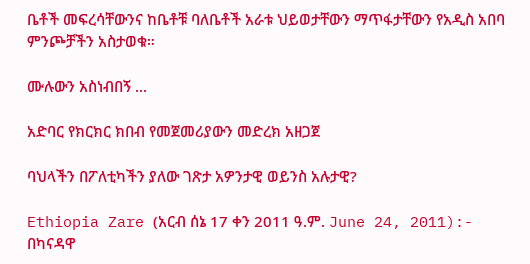ቤቶች መፍረሳቸውንና ከቤቶቹ ባለቤቶች አራቱ ህይወታቸውን ማጥፋታቸውን የአዲስ አበባ ምንጮቻችን አስታወቁ።

ሙሉውን አስነብበኝ ...

አድባር የክርክር ክበብ የመጀመሪያውን መድረክ አዘጋጀ

ባህላችን በፖለቲካችን ያለው ገጽታ አዎንታዊ ወይንስ አሉታዊ?

Ethiopia Zare (አርብ ሰኔ 17 ቀን 2011 ዓ.ም. June 24, 2011):- በካናዳዋ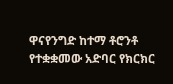ዋናየንግድ ከተማ ቶሮንቶ የተቋቋመው አድባር የክርክር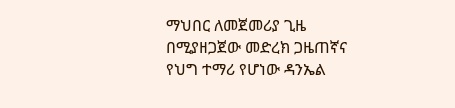ማህበር ለመጀመሪያ ጊዜ በሚያዘጋጀው መድረክ ጋዜጠኛና የህግ ተማሪ የሆነው ዳንኤል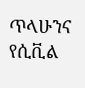ጥላሁንና የሲቪል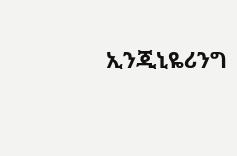ኢንጂኒዬሪንግ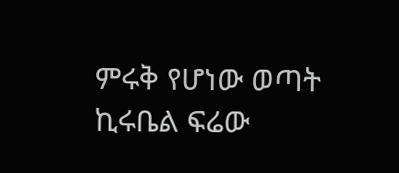ምሩቅ የሆነው ወጣት ኪሩቤል ፍሬው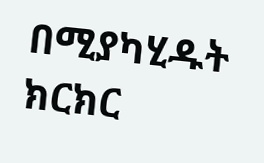በሚያካሂዱት ክርክር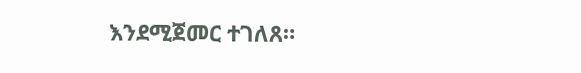እንደሚጀመር ተገለጸ።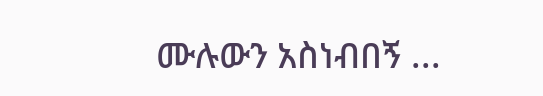ሙሉውን አስነብበኝ ...